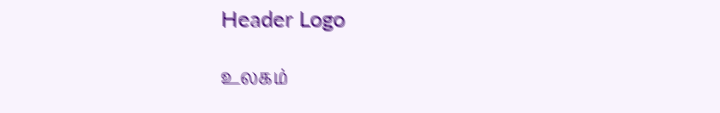Header Logo

உலகம்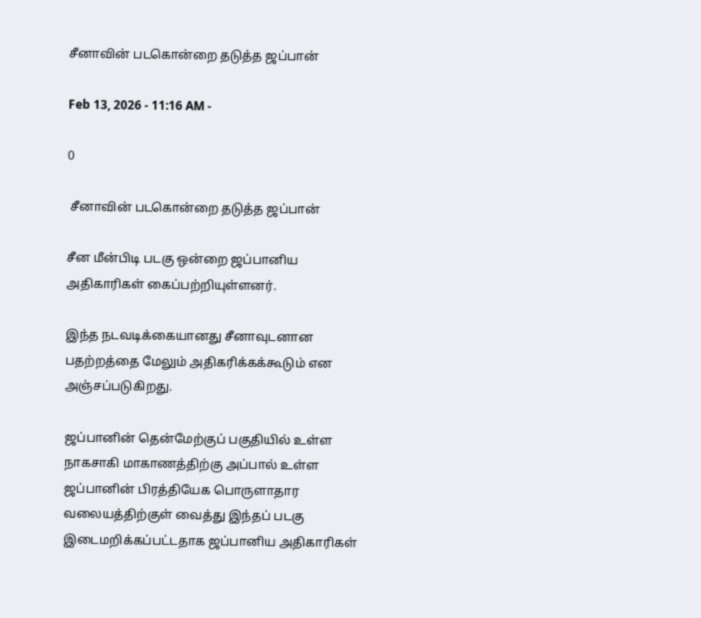சீனாவின் படகொன்றை தடுத்த ஜப்பான்

Feb 13, 2026 - 11:16 AM -

0

 சீனாவின் படகொன்றை தடுத்த ஜப்பான்

சீன மீன்பிடி படகு ஒன்றை ஜப்பானிய அதிகாரிகள் கைப்பற்றியுள்ளனர்.

இந்த நடவடிக்கையானது சீனாவுடனான பதற்றத்தை மேலும் அதிகரிக்கக்கூடும் என அஞ்சப்படுகிறது.

ஜப்பானின் தென்மேற்குப் பகுதியில் உள்ள நாகசாகி மாகாணத்திற்கு அப்பால் உள்ள ஜப்பானின் பிரத்தியேக பொருளாதார வலையத்திற்குள் வைத்து இந்தப் படகு இடைமறிக்கப்பட்டதாக ஜப்பானிய அதிகாரிகள்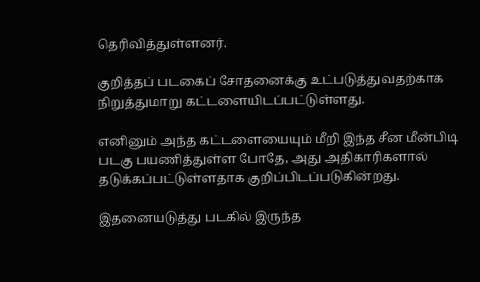தெரிவித்துள்ளனர்.

குறித்தப் படகைப் சோதனைக்கு உட்படுத்துவதற்காக நிறுத்துமாறு கட்டளையிடப்பட்டுள்ளது.

எனினும் அந்த கட்டளையையும் மீறி இந்த சீன மீன்பிடி படகு பயணித்துள்ள போதே, அது அதிகாரிகளால் தடுக்கப்பட்டுள்ளதாக குறிப்பிடப்படுகின்றது.

இதனையடுத்து படகில் இருந்த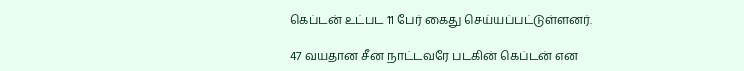கெப்டன் உட்பட 11 பேர் கைது செய்யப்பட்டுள்ளனர்.

47 வயதான சீன நாட்டவரே படகின் கெப்டன் என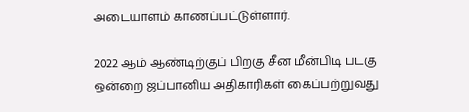அடையாளம் காணப்பட்டுள்ளார்.

2022 ஆம் ஆண்டிற்குப் பிறகு சீன மீன்பிடி படகு ஒன்றை ஜப்பானிய அதிகாரிகள் கைப்பற்றுவது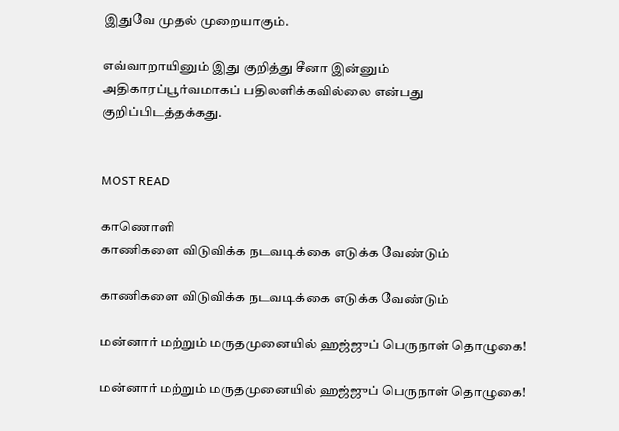இதுவே முதல் முறையாகும்.

எவ்வாறாயினும் இது குறித்து சீனா இன்னும் அதிகாரப்பூர்வமாகப் பதிலளிக்கவில்லை என்பது குறிப்பிடத்தக்கது.


MOST READ

காணொளி
காணிகளை விடுவிக்க நடவடிக்கை எடுக்க வேண்டும்

காணிகளை விடுவிக்க நடவடிக்கை எடுக்க வேண்டும்

மன்னார் மற்றும் மருதமுனையில் ஹஜ்ஜுப் பெருநாள் தொழுகை!

மன்னார் மற்றும் மருதமுனையில் ஹஜ்ஜுப் பெருநாள் தொழுகை!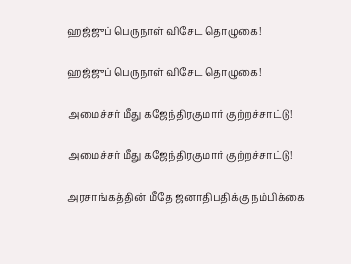ஹஜ்ஜுப் பெருநாள் விசேட தொழுகை!

ஹஜ்ஜுப் பெருநாள் விசேட தொழுகை!

அமைச்சர் மீது கஜேந்திரகுமார் குற்றச்சாட்டு!

அமைச்சர் மீது கஜேந்திரகுமார் குற்றச்சாட்டு!

அரசாங்கத்தின் மீதே ஜனாதிபதிக்கு நம்பிக்கை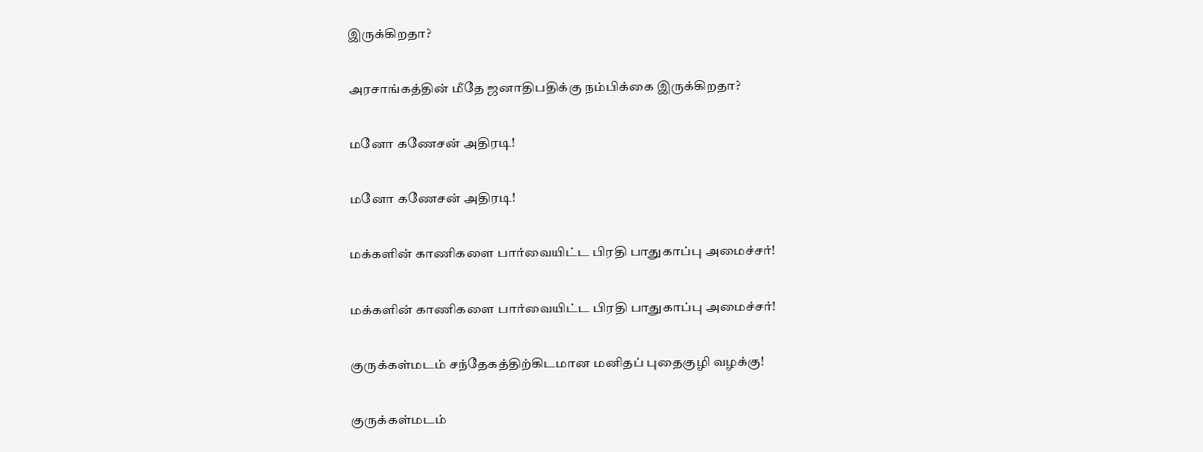இருக்கிறதா?

அரசாங்கத்தின் மீதே ஜனாதிபதிக்கு நம்பிக்கை இருக்கிறதா?

மனோ கணேசன் அதிரடி!

மனோ கணேசன் அதிரடி!

மக்களின் காணிகளை பார்வையிட்ட பிரதி பாதுகாப்பு அமைச்சர்!

மக்களின் காணிகளை பார்வையிட்ட பிரதி பாதுகாப்பு அமைச்சர்!

குருக்கள்மடம் சந்தேகத்திற்கிடமான மனிதப் புதைகுழி வழக்கு!

குருக்கள்மடம்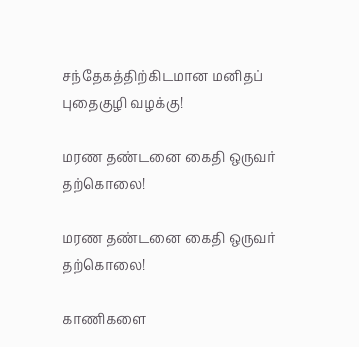சந்தேகத்திற்கிடமான மனிதப் புதைகுழி வழக்கு!

மரண தண்டனை கைதி ஒருவர் தற்கொலை!

மரண தண்டனை கைதி ஒருவர் தற்கொலை!

காணிகளை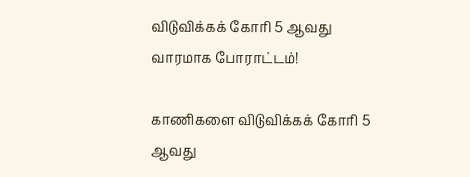விடுவிக்கக் கோரி 5 ஆவது வாரமாக போராட்டம்!

காணிகளை விடுவிக்கக் கோரி 5 ஆவது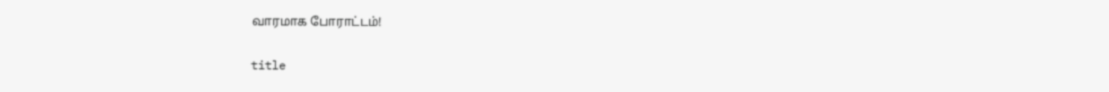வாரமாக போராட்டம்!

title